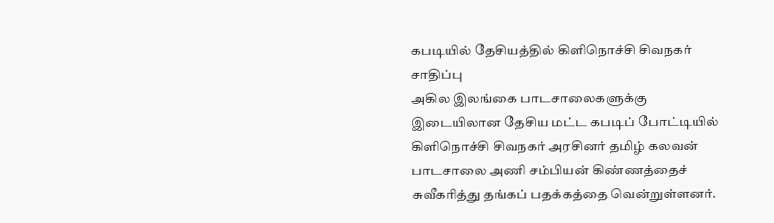கபடியில் தேசியத்தில் கிளிநொச்சி சிவநகர் சாதிப்பு
அகில இலங்கை பாடசாலைகளுக்கு இடையிலான தேசிய மட்ட கபடிப் போட்டியில் கிளிநொச்சி சிவநகர் அரசினர் தமிழ் கலவன் பாடசாலை அணி சம்பியன் கிண்ணத்தைச் சுவீகரித்து தங்கப் பதக்கத்தை வென்றுள்ளனர்.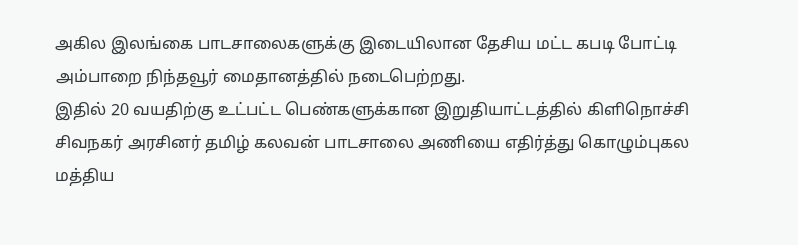அகில இலங்கை பாடசாலைகளுக்கு இடையிலான தேசிய மட்ட கபடி போட்டி அம்பாறை நிந்தவூர் மைதானத்தில் நடைபெற்றது.
இதில் 20 வயதிற்கு உட்பட்ட பெண்களுக்கான இறுதியாட்டத்தில் கிளிநொச்சி சிவநகர் அரசினர் தமிழ் கலவன் பாடசாலை அணியை எதிர்த்து கொழும்புகல மத்திய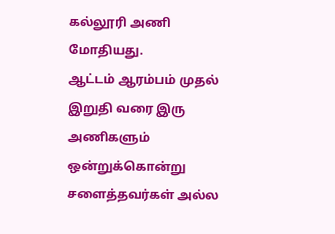கல்லூரி அணி மோதியது.
ஆட்டம் ஆரம்பம் முதல் இறுதி வரை இரு அணிகளும் ஒன்றுக்கொன்று சளைத்தவர்கள் அல்ல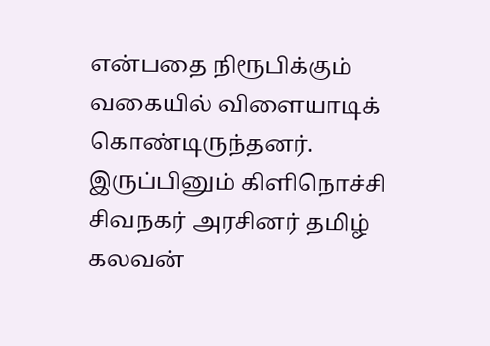என்பதை நிரூபிக்கும் வகையில் விளையாடிக் கொண்டிருந்தனர். இருப்பினும் கிளிநொச்சி சிவநகர் அரசினர் தமிழ் கலவன்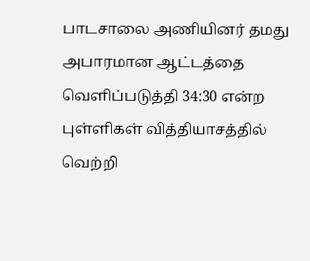பாடசாலை அணியினர் தமது அபாரமான ஆட்டத்தை வெளிப்படுத்தி 34:30 என்ற புள்ளிகள் வித்தியாசத்தில் வெற்றி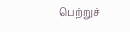பெற்றுச்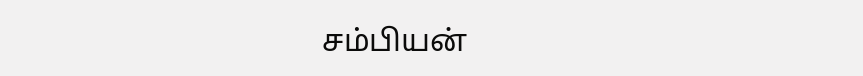சம்பியன்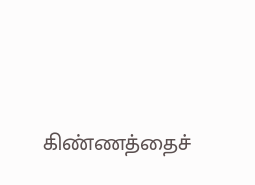கிண்ணத்தைச்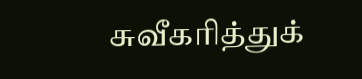சுவீகரித்துக்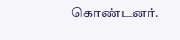கொண்டனர்.